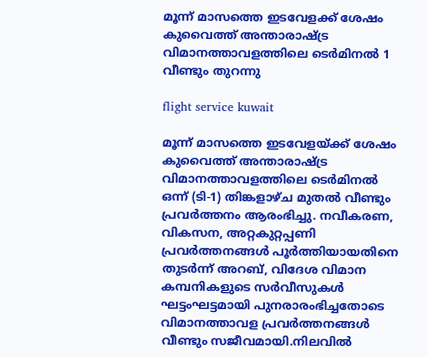മൂന്ന് മാസത്തെ ഇടവേളക്ക് ശേഷം കുവൈത്ത് അന്താരാഷ്ട്ര വിമാനത്താവളത്തിലെ ടെർമിനൽ 1 വീണ്ടും തുറന്നു

flight service kuwait

മൂന്ന് മാസത്തെ ഇടവേളയ്ക്ക് ശേഷം കുവൈത്ത് അന്താരാഷ്ട്ര വിമാനത്താവളത്തിലെ ടെർമിനൽ ഒന്ന് (ടി-1) തിങ്കളാഴ്ച മുതൽ വീണ്ടും പ്രവർത്തനം ആരംഭിച്ചു. നവീകരണ, വികസന, അറ്റകുറ്റപ്പണി പ്രവർത്തനങ്ങൾ പൂർത്തിയായതിനെ തുടർന്ന് അറബ്, വിദേശ വിമാന കമ്പനികളുടെ സർവീസുകൾ ഘട്ടംഘട്ടമായി പുനരാരംഭിച്ചതോടെ വിമാനത്താവള പ്രവർത്തനങ്ങൾ വീണ്ടും സജീവമായി.നിലവിൽ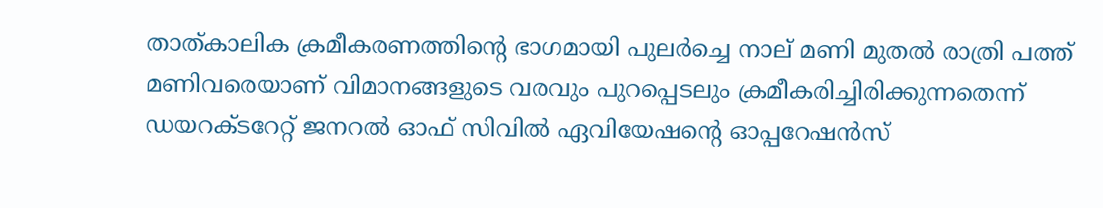താത്കാലിക ക്രമീകരണത്തിന്റെ ഭാഗമായി പുലർച്ചെ നാല് മണി മുതൽ രാത്രി പത്ത് മണിവരെയാണ് വിമാനങ്ങളുടെ വരവും പുറപ്പെടലും ക്രമീകരിച്ചിരിക്കുന്നതെന്ന് ഡയറക്ടറേറ്റ് ജനറൽ ഓഫ് സിവിൽ ഏവിയേഷന്റെ ഓപ്പറേഷൻസ്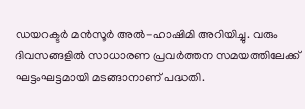ഡയറക്ടർ മൻസൂർ അൽ-ഹാഷിമി അറിയിച്ചു. വരും ദിവസങ്ങളിൽ സാധാരണ പ്രവർത്തന സമയത്തിലേക്ക് ഘട്ടംഘട്ടമായി മടങ്ങാനാണ് പദ്ധതി.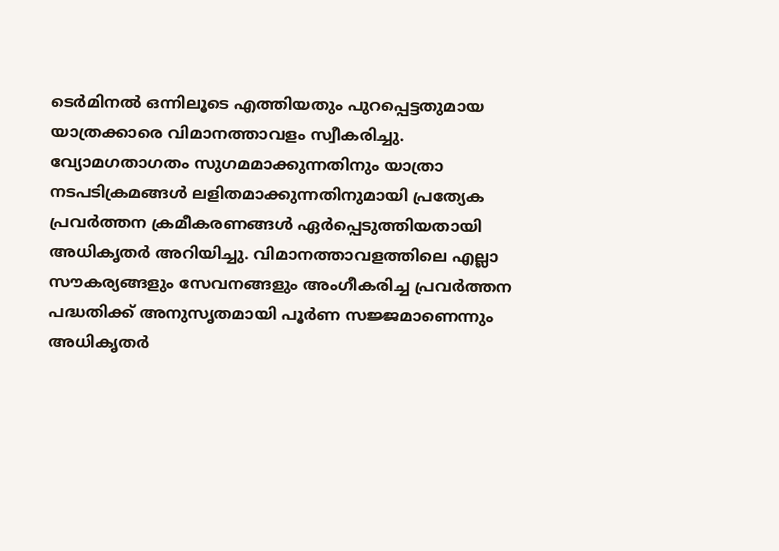ടെർമിനൽ ഒന്നിലൂടെ എത്തിയതും പുറപ്പെട്ടതുമായ യാത്രക്കാരെ വിമാനത്താവളം സ്വീകരിച്ചു. വ്യോമഗതാഗതം സുഗമമാക്കുന്നതിനും യാത്രാ നടപടിക്രമങ്ങൾ ലളിതമാക്കുന്നതിനുമായി പ്രത്യേക പ്രവർത്തന ക്രമീകരണങ്ങൾ ഏർപ്പെടുത്തിയതായി അധികൃതർ അറിയിച്ചു. വിമാനത്താവളത്തിലെ എല്ലാ സൗകര്യങ്ങളും സേവനങ്ങളും അംഗീകരിച്ച പ്രവർത്തന പദ്ധതിക്ക് അനുസൃതമായി പൂർണ സജ്ജമാണെന്നും അധികൃതർ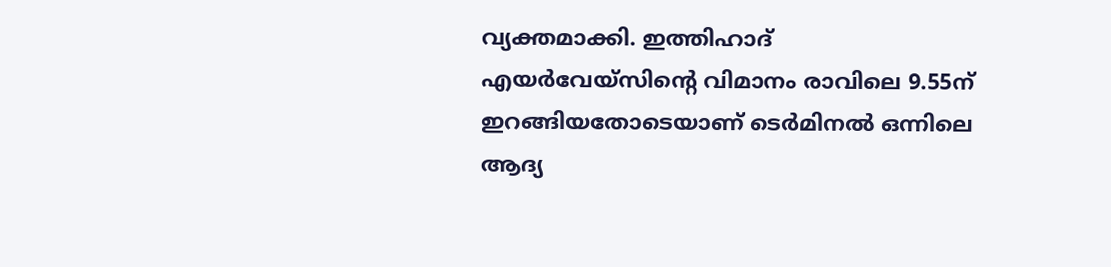വ്യക്തമാക്കി. ഇത്തിഹാദ് എയർവേയ്‌സിന്റെ വിമാനം രാവിലെ 9.55ന് ഇറങ്ങിയതോടെയാണ് ടെർമിനൽ ഒന്നിലെ ആദ്യ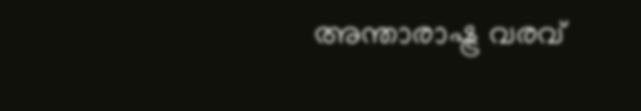അന്താരാഷ്ട്ര വരവ്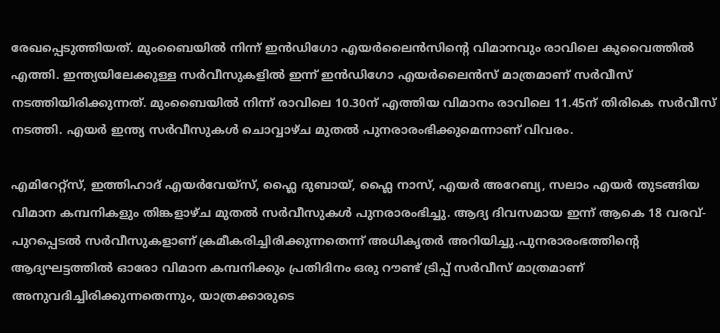രേഖപ്പെടുത്തിയത്. മുംബൈയിൽ നിന്ന് ഇൻഡിഗോ എയർലൈൻസിന്റെ വിമാനവും രാവിലെ കുവൈത്തിൽ എത്തി. ഇന്ത്യയിലേക്കുള്ള സർവീസുകളിൽ ഇന്ന് ഇൻഡിഗോ എയർലൈൻസ് മാത്രമാണ് സർവീസ് നടത്തിയിരിക്കുന്നത്. മുംബൈയിൽ നിന്ന് രാവിലെ 10.30ന് എത്തിയ വിമാനം രാവിലെ 11.45ന് തിരികെ സർവീസ് നടത്തി. എയർ ഇന്ത്യ സർവീസുകൾ ചൊവ്വാഴ്ച മുതൽ പുനരാരംഭിക്കുമെന്നാണ് വിവരം.

എമിറേറ്റ്സ്, ഇത്തിഹാദ് എയർവേയ്‌സ്, ഫ്ലൈ ദുബായ്, ഫ്ലൈ നാസ്, എയർ അറേബ്യ, സലാം എയർ തുടങ്ങിയ വിമാന കമ്പനികളും തിങ്കളാഴ്ച മുതൽ സർവീസുകൾ പുനരാരംഭിച്ചു. ആദ്യ ദിവസമായ ഇന്ന് ആകെ 18 വരവ്-പുറപ്പെടൽ സർവീസുകളാണ് ക്രമീകരിച്ചിരിക്കുന്നതെന്ന് അധികൃതർ അറിയിച്ചു.പുനരാരംഭത്തിന്റെ ആദ്യഘട്ടത്തിൽ ഓരോ വിമാന കമ്പനിക്കും പ്രതിദിനം ഒരു റൗണ്ട് ട്രിപ്പ് സർവീസ് മാത്രമാണ് അനുവദിച്ചിരിക്കുന്നതെന്നും, യാത്രക്കാരുടെ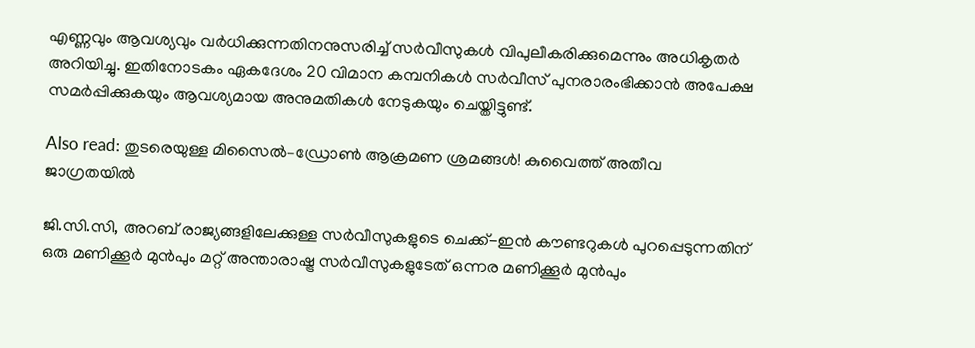എണ്ണവും ആവശ്യവും വർധിക്കുന്നതിനനുസരിച്ച് സർവീസുകൾ വിപുലീകരിക്കുമെന്നും അധികൃതർ അറിയിച്ചു. ഇതിനോടകം ഏകദേശം 20 വിമാന കമ്പനികൾ സർവീസ് പുനരാരംഭിക്കാൻ അപേക്ഷ സമർപ്പിക്കുകയും ആവശ്യമായ അനുമതികൾ നേടുകയും ചെയ്തിട്ടുണ്ട്.

Also read: തുടരെയുള്ള മിസൈൽ–ഡ്രോൺ ആക്രമണ ശ്രമങ്ങൾ! കുവൈത്ത് അതീവ ജാഗ്രതയിൽ

ജി.സി.സി, അറബ് രാജ്യങ്ങളിലേക്കുള്ള സർവീസുകളുടെ ചെക്ക്-ഇൻ കൗണ്ടറുകൾ പുറപ്പെടുന്നതിന് ഒരു മണിക്കൂർ മുൻപും മറ്റ് അന്താരാഷ്ട്ര സർവീസുകളുടേത് ഒന്നര മണിക്കൂർ മുൻപും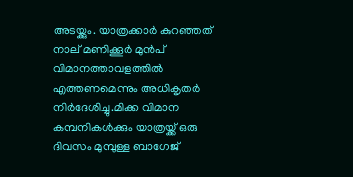അടയ്ക്കും. യാത്രക്കാർ കുറഞ്ഞത് നാല് മണിക്കൂർ മുൻപ് വിമാനത്താവളത്തിൽ എത്തണമെന്നും അധികൃതർ നിർദേശിച്ചു.മിക്ക വിമാന കമ്പനികൾക്കും യാത്രയ്ക്ക് ഒരു ദിവസം മുമ്പുള്ള ബാഗേജ്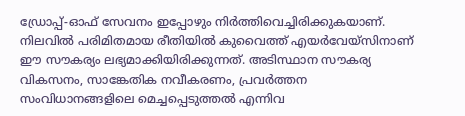ഡ്രോപ്പ്-ഓഫ് സേവനം ഇപ്പോഴും നിർത്തിവെച്ചിരിക്കുകയാണ്. നിലവിൽ പരിമിതമായ രീതിയിൽ കുവൈത്ത് എയർവേയ്‌സിനാണ് ഈ സൗകര്യം ലഭ്യമാക്കിയിരിക്കുന്നത്. അടിസ്ഥാന സൗകര്യ വികസനം, സാങ്കേതിക നവീകരണം, പ്രവർത്തന സംവിധാനങ്ങളിലെ മെച്ചപ്പെടുത്തൽ എന്നിവ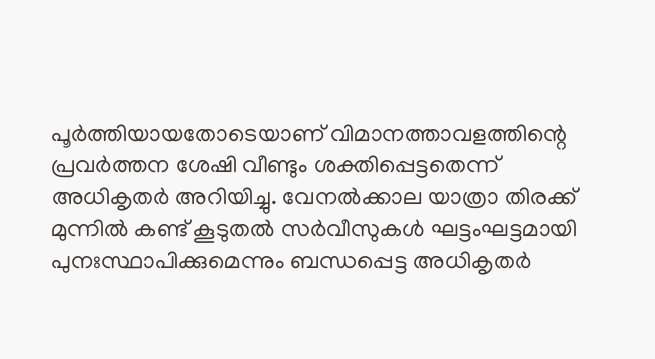പൂർത്തിയായതോടെയാണ് വിമാനത്താവളത്തിന്റെ പ്രവർത്തന ശേഷി വീണ്ടും ശക്തിപ്പെട്ടതെന്ന് അധികൃതർ അറിയിച്ചു. വേനൽക്കാല യാത്രാ തിരക്ക് മുന്നിൽ കണ്ട് കൂടുതൽ സർവീസുകൾ ഘട്ടംഘട്ടമായി പുനഃസ്ഥാപിക്കുമെന്നും ബന്ധപ്പെട്ട അധികൃതർ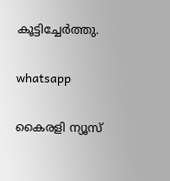കൂട്ടിച്ചേർത്തു.

whatsapp

കൈരളി ന്യൂസ്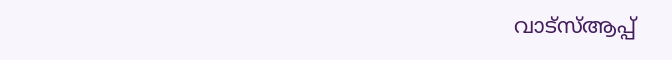വാട്‌സ്ആപ്പ്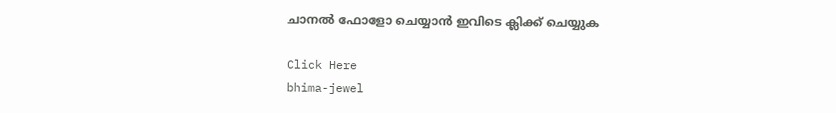ചാനല്‍ ഫോളോ ചെയ്യാന്‍ ഇവിടെ ക്ലിക്ക് ചെയ്യുക

Click Here
bhima-jewel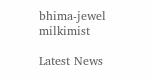bhima-jewel
milkimist

Latest News